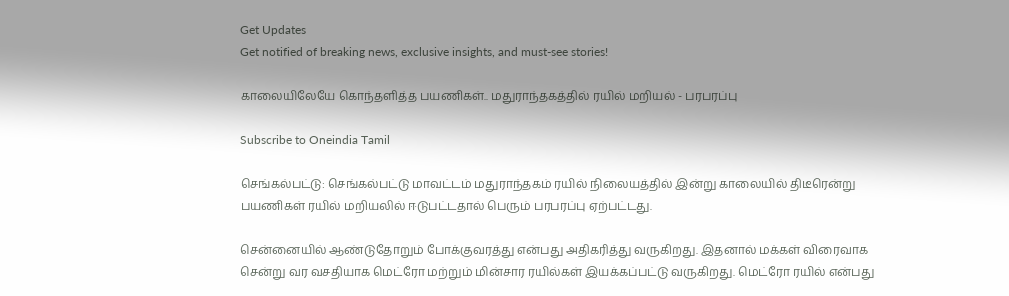Get Updates
Get notified of breaking news, exclusive insights, and must-see stories!

காலையிலேயே கொந்தளித்த பயணிகள்.. மதுராந்தகத்தில் ரயில் மறியல் - பரபரப்பு

Subscribe to Oneindia Tamil

செங்கல்பட்டு: செங்கல்பட்டு மாவட்டம் மதுராந்தகம் ரயில் நிலையத்தில் இன்று காலையில் திடீரென்று பயணிகள் ரயில் மறியலில் ஈடுபட்டதால் பெரும் பரபரப்பு ஏற்பட்டது.

சென்னையில் ஆண்டுதோறும் போக்குவரத்து என்பது அதிகரித்து வருகிறது. இதனால் மக்கள் விரைவாக சென்று வர வசதியாக மெட்ரோ மற்றும் மின்சார ரயில்கள் இயக்கப்பட்டு வருகிறது. மெட்ரோ ரயில் என்பது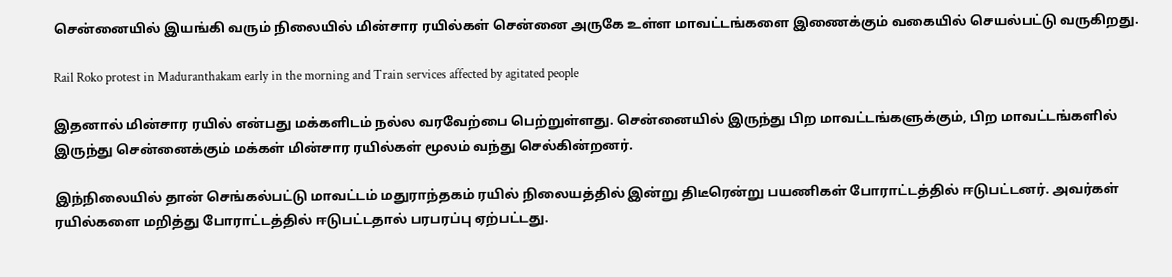சென்னையில் இயங்கி வரும் நிலையில் மின்சார ரயில்கள் சென்னை அருகே உள்ள மாவட்டங்களை இணைக்கும் வகையில் செயல்பட்டு வருகிறது.

Rail Roko protest in Maduranthakam early in the morning and Train services affected by agitated people

இதனால் மின்சார ரயில் என்பது மக்களிடம் நல்ல வரவேற்பை பெற்றுள்ளது. சென்னையில் இருந்து பிற மாவட்டங்களுக்கும், பிற மாவட்டங்களில் இருந்து சென்னைக்கும் மக்கள் மின்சார ரயில்கள் மூலம் வந்து செல்கின்றனர்.

இந்நிலையில் தான் செங்கல்பட்டு மாவட்டம் மதுராந்தகம் ரயில் நிலையத்தில் இன்று திடீரென்று பயணிகள் போராட்டத்தில் ஈடுபட்டனர். அவர்கள் ரயில்களை மறித்து போராட்டத்தில் ஈடுபட்டதால் பரபரப்பு ஏற்பட்டது.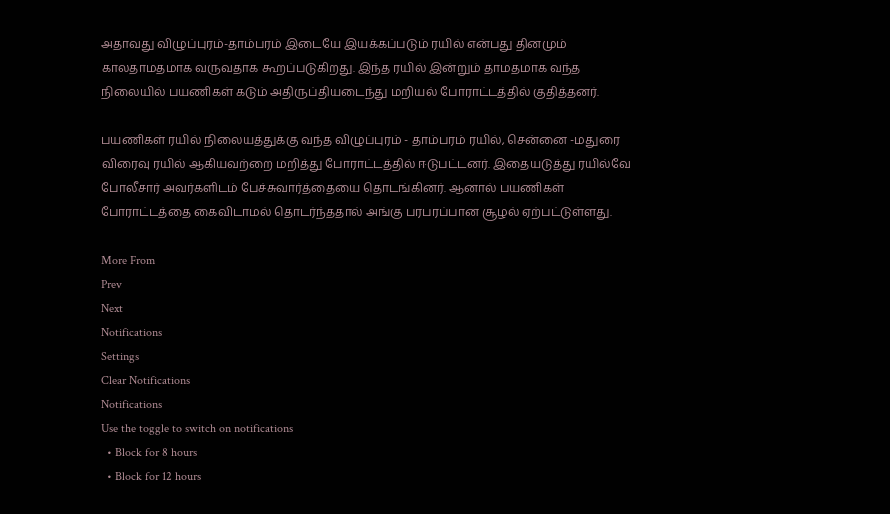அதாவது விழுப்புரம்-தாம்பரம் இடையே இயக்கப்படும் ரயில் என்பது தினமும் காலதாமதமாக வருவதாக கூறப்படுகிறது. இந்த ரயில் இன்றும் தாமதமாக வந்த நிலையில் பயணிகள் கடும் அதிருப்தியடைந்து மறியல் போராட்டத்தில் குதித்தனர்.

பயணிகள் ரயில் நிலையத்துக்கு வந்த விழுப்புரம் - தாம்பரம் ரயில், சென்னை -மதுரை விரைவு ரயில் ஆகியவற்றை மறித்து போராட்டத்தில் ஈடுபட்டனர். இதையடுத்து ரயில்வே போலீசார் அவர்களிடம் பேச்சுவார்த்தையை தொடங்கினர். ஆனால் பயணிகள் போராட்டத்தை கைவிடாமல் தொடர்ந்ததால் அங்கு பரபரப்பான சூழல் ஏற்பட்டுள்ளது.

More From
Prev
Next
Notifications
Settings
Clear Notifications
Notifications
Use the toggle to switch on notifications
  • Block for 8 hours
  • Block for 12 hours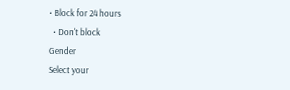• Block for 24 hours
  • Don't block
Gender
Select your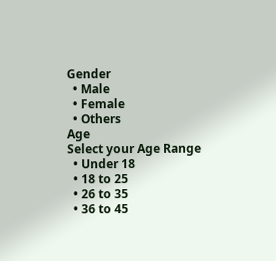Gender
  • Male
  • Female
  • Others
Age
Select your Age Range
  • Under 18
  • 18 to 25
  • 26 to 35
  • 36 to 45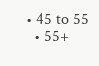• 45 to 55
  • 55+